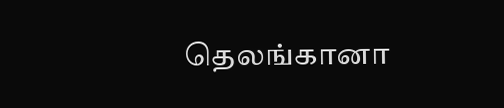தெலங்கானா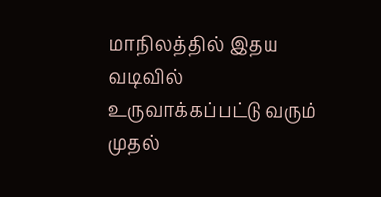மாநிலத்தில் இதய வடிவில் உருவாக்கப்பட்டு வரும் முதல்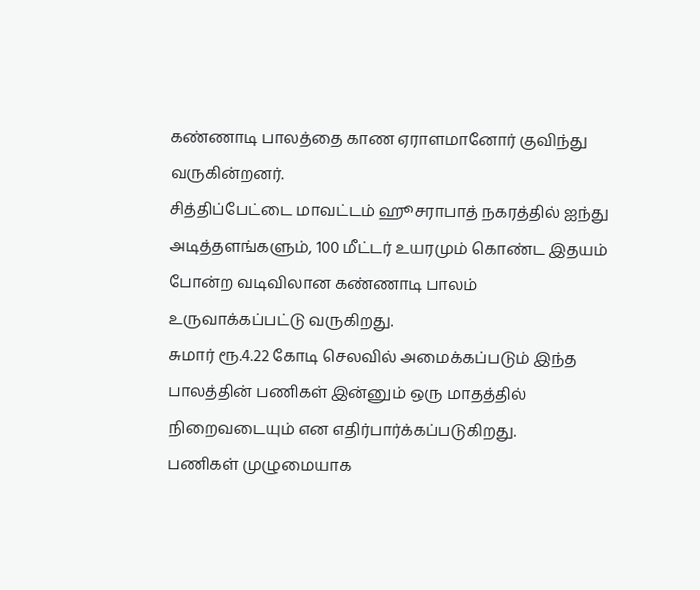கண்ணாடி பாலத்தை காண ஏராளமானோர் குவிந்து வருகின்றனர்.
சித்திப்பேட்டை மாவட்டம் ஹூசராபாத் நகரத்தில் ஐந்து அடித்தளங்களும், 100 மீட்டர் உயரமும் கொண்ட இதயம் போன்ற வடிவிலான கண்ணாடி பாலம் உருவாக்கப்பட்டு வருகிறது.
சுமார் ரூ.4.22 கோடி செலவில் அமைக்கப்படும் இந்த பாலத்தின் பணிகள் இன்னும் ஒரு மாதத்தில் நிறைவடையும் என எதிர்பார்க்கப்படுகிறது.
பணிகள் முழுமையாக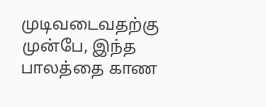முடிவடைவதற்கு முன்பே, இந்த பாலத்தை காண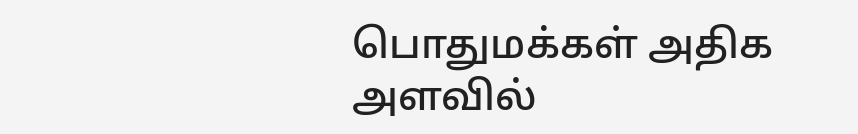பொதுமக்கள் அதிக அளவில்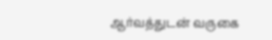ஆர்வத்துடன் வருகை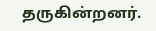தருகின்றனர்.